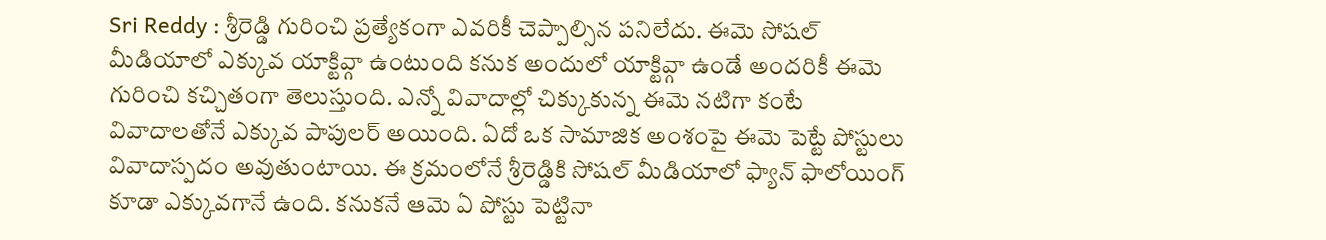Sri Reddy : శ్రీరెడ్డి గురించి ప్రత్యేకంగా ఎవరికీ చెప్పాల్సిన పనిలేదు. ఈమె సోషల్ మీడియాలో ఎక్కువ యాక్టివ్గా ఉంటుంది కనుక అందులో యాక్టివ్గా ఉండే అందరికీ ఈమె గురించి కచ్చితంగా తెలుస్తుంది. ఎన్నో వివాదాల్లో చిక్కుకున్న ఈమె నటిగా కంటే వివాదాలతోనే ఎక్కువ పాపులర్ అయింది. ఏదో ఒక సామాజిక అంశంపై ఈమె పెట్టే పోస్టులు వివాదాస్పదం అవుతుంటాయి. ఈ క్రమంలోనే శ్రీరెడ్డికి సోషల్ మీడియాలో ఫ్యాన్ ఫాలోయింగ్ కూడా ఎక్కువగానే ఉంది. కనుకనే ఆమె ఏ పోస్టు పెట్టినా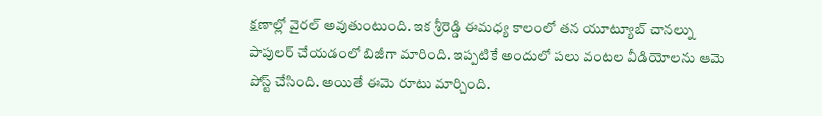క్షణాల్లో వైరల్ అవుతుంటుంది. ఇక శ్రీరెడ్డి ఈమధ్య కాలంలో తన యూట్యూబ్ చానల్ను పాపులర్ చేయడంలో బిజీగా మారింది. ఇప్పటికే అందులో పలు వంటల వీడియోలను ఆమె పోస్ట్ చేసింది. అయితే ఈమె రూటు మార్చింది.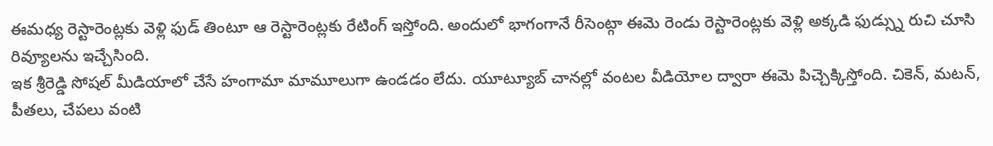ఈమధ్య రెస్టారెంట్లకు వెళ్లి ఫుడ్ తింటూ ఆ రెస్టారెంట్లకు రేటింగ్ ఇస్తోంది. అందులో భాగంగానే రీసెంట్గా ఈమె రెండు రెస్టారెంట్లకు వెళ్లి అక్కడి ఫుడ్స్ను రుచి చూసి రివ్యూలను ఇచ్చేసింది.
ఇక శ్రీరెడ్డి సోషల్ మీడియాలో చేసే హంగామా మామూలుగా ఉండడం లేదు. యూట్యూబ్ చానల్లో వంటల వీడియోల ద్వారా ఈమె పిచ్చెక్కిస్తోంది. చికెన్, మటన్, పీతలు, చేపలు వంటి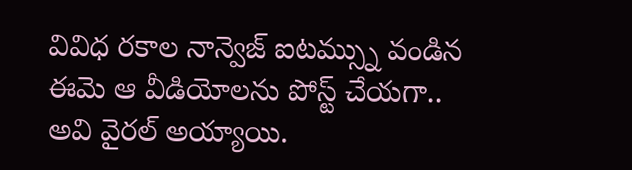వివిధ రకాల నాన్వెజ్ ఐటమ్స్ను వండిన ఈమె ఆ వీడియోలను పోస్ట్ చేయగా.. అవి వైరల్ అయ్యాయి.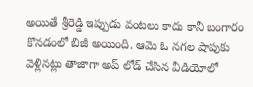అయితే శ్రీరెడ్డి ఇప్పుడు వంటలు కాదు కానీ బంగారం కొనడంలో బిజీ అయింది. ఆమె ఓ నగల షాపుకు వెళ్లినట్లు తాజాగా అప్ లోడ్ చేసిన వీడియోలో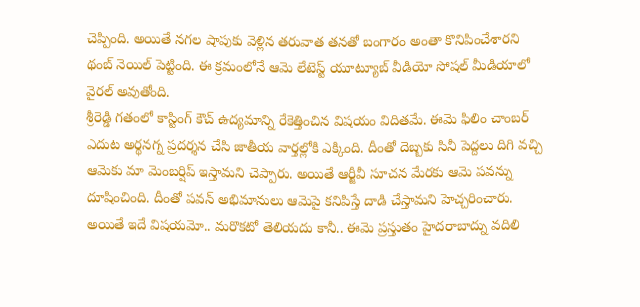చెప్పింది. అయితే నగల షాపుకు వెళ్లిన తరువాత తనతో బంగారం అంతా కొనిపించేశారని థంబ్ నెయిల్ పెట్టింది. ఈ క్రమంలోనే ఆమె లేటెస్ట్ యూట్యూబ్ వీడియో సోషల్ మీడియాలో వైరల్ అవుతోంది.
శ్రీరెడ్డి గతంలో కాస్టింగ్ కౌచ్ ఉద్యమాన్ని రేకెత్తించిన విషయం విదితమే. ఈమె ఫిలిం చాంబర్ ఎదుట అర్థనగ్న ప్రదర్శన చేసి జాతీయ వార్తల్లోకి ఎక్కింది. దీంతో దెబ్బకు సినీ పెద్దలు దిగి వచ్చి ఆమెకు మా మెంబర్షిప్ ఇస్తామని చెప్పారు. అయితే ఆర్జీవీ సూచన మేరకు ఆమె పవన్ను దూషించింది. దీంతో పవన్ అభిమానులు ఆమెపై కనిపిస్తే దాడి చేస్తామని హెచ్చరించారు. అయితే ఇదే విషయమో.. మరొకటో తెలియదు కానీ.. ఈమె ప్రస్తుతం హైదరాబాద్ను వదిలి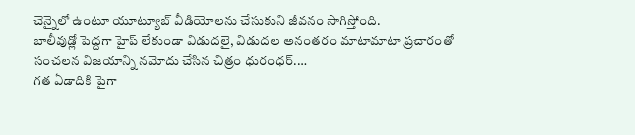చెన్నైలో ఉంటూ యూట్యూబ్ వీడియోలను చేసుకుని జీవనం సాగిస్తోంది.
బాలీవుడ్లో పెద్దగా హైప్ లేకుండా విడుదలై, విడుదల అనంతరం మాటామాటా ప్రచారంతో సంచలన విజయాన్ని నమోదు చేసిన చిత్రం ధురంధర్.…
గత ఏడాదికి పైగా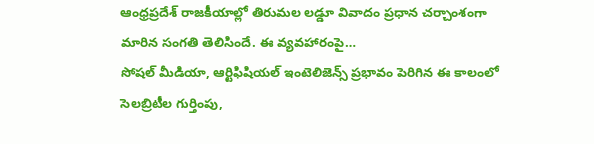ఆంధ్రప్రదేశ్ రాజకీయాల్లో తిరుమల లడ్డూ వివాదం ప్రధాన చర్చాంశంగా మారిన సంగతి తెలిసిందే. ఈ వ్యవహారంపై…
సోషల్ మీడియా, ఆర్టిఫిషియల్ ఇంటెలిజెన్స్ ప్రభావం పెరిగిన ఈ కాలంలో సెలబ్రిటీల గుర్తింపు,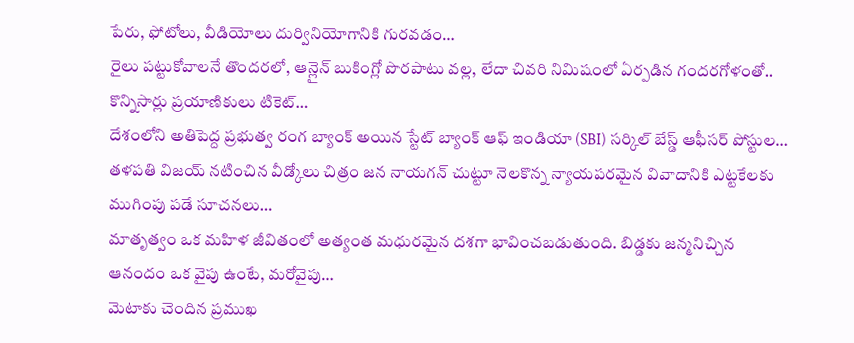పేరు, ఫోటోలు, వీడియోలు దుర్వినియోగానికి గురవడం…
రైలు పట్టుకోవాలనే తొందరలో, ఆన్లైన్ బుకింగ్లో పొరపాటు వల్ల, లేదా చివరి నిమిషంలో ఏర్పడిన గందరగోళంతో.. కొన్నిసార్లు ప్రయాణికులు టికెట్…
దేశంలోని అతిపెద్ద ప్రభుత్వ రంగ బ్యాంక్ అయిన స్టేట్ బ్యాంక్ ఆఫ్ ఇండియా (SBI) సర్కిల్ బేస్డ్ ఆఫీసర్ పోస్టుల…
తళపతి విజయ్ నటించిన వీడ్కోలు చిత్రం జన నాయగన్ చుట్టూ నెలకొన్న న్యాయపరమైన వివాదానికి ఎట్టకేలకు ముగింపు పడే సూచనలు…
మాతృత్వం ఒక మహిళ జీవితంలో అత్యంత మధురమైన దశగా భావించబడుతుంది. బిడ్డకు జన్మనిచ్చిన ఆనందం ఒక వైపు ఉంటే, మరోవైపు…
మెటాకు చెందిన ప్రముఖ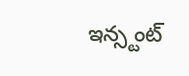ఇన్స్టంట్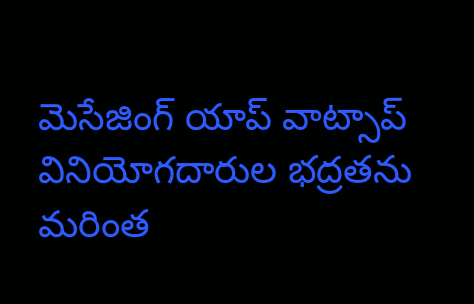మెసేజింగ్ యాప్ వాట్సాప్ వినియోగదారుల భద్రతను మరింత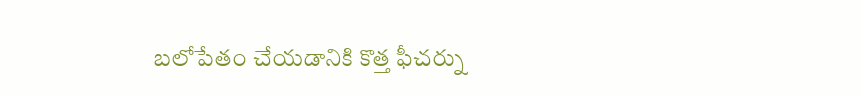బలోపేతం చేయడానికి కొత్త ఫీచర్ను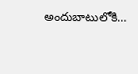అందుబాటులోకి…